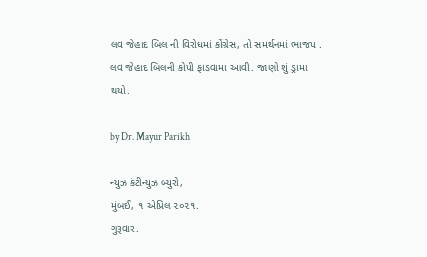લવ જેહાદ બિલ ની વિરોધમાં કોંગ્રેસ, તો સમર્થનમાં ભાજપ . લવ જેહાદ બિલની કોપી ફાડવામા આવી. જાણો શું ડ્રામા થયો.

by Dr. Mayur Parikh

ન્યુઝ કંટીન્યુઝ બ્યુરો,
મુંબઈ, ૧ એપ્રિલ ૨૦૨૧.
ગુરૂવાર.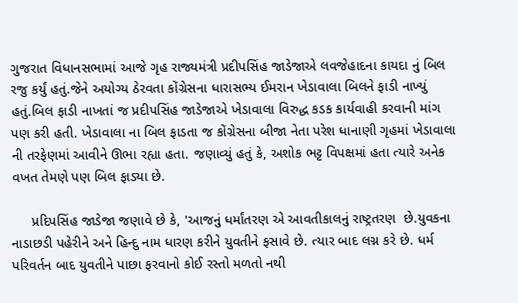ગુજરાત વિધાનસભામાં આજે ગૃહ રાજ્યમંત્રી પ્રદીપસિંહ જાડેજાએ લવજેહાદના કાયદા નું બિલ રજુ કર્યું હતું.જેને અયોગ્ય ઠેરવતા કોંગ્રેસના ધારાસભ્ય ઈમરાન ખેડાવાલા બિલને ફાડી નાખ્યું હતું.બિલ ફાડી નાખતાં જ પ્રદીપસિંહ જાડેજાએ ખેડાવાલા વિરુદ્ધ કડક કાર્યવાહી કરવાની માંગ પણ કરી હતી. ખેડાવાલા ના બિલ ફાડતા જ કોંગ્રેસના બીજા નેતા પરેશ ધાનાણી ગૃહમાં ખેડાવાલા ની તરફેણમાં આવીને ઊભા રહ્યા હતા. જણાવ્યું હતું કે, અશોક ભટ્ટ વિપક્ષમાં હતા ત્યારે અનેક વખત તેમણે પણ બિલ ફાડ્યા છે.

     પ્રદિપસિંહ જાડેજા જણાવે છે કે, 'આજનું ધર્માંતરણ એ આવતીકાલનું રાષ્ટ્રતરણ  છે.યુવકના નાડાછડી પહેરીને અને હિન્દુ નામ ધારણ કરીને યુવતીને ફસાવે છે. ત્યાર બાદ લગ્ન કરે છે. ધર્મ પરિવર્તન બાદ યુવતીને પાછા ફરવાનો કોઈ રસ્તો મળતો નથી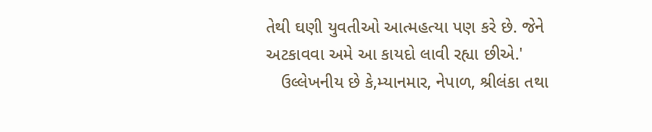તેથી ઘણી યુવતીઓ આત્મહત્યા પણ કરે છે. જેને અટકાવવા અમે આ કાયદો લાવી રહ્યા છીએ.'
   ઉલ્લેખનીય છે કે,મ્યાનમાર, નેપાળ, શ્રીલંકા તથા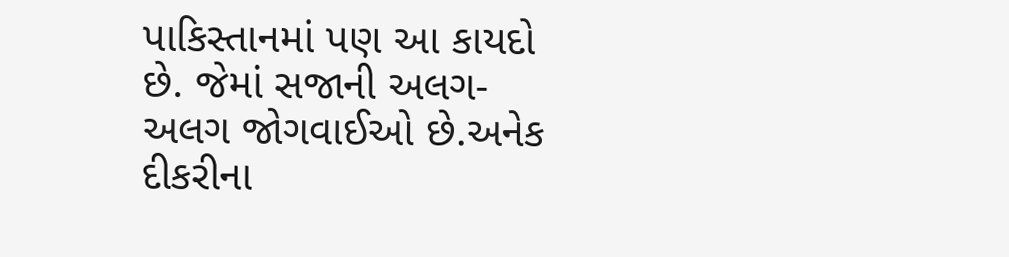પાકિસ્તાનમાં પણ આ કાયદો છે. જેમાં સજાની અલગ-અલગ જોગવાઈઓ છે.અનેક દીકરીના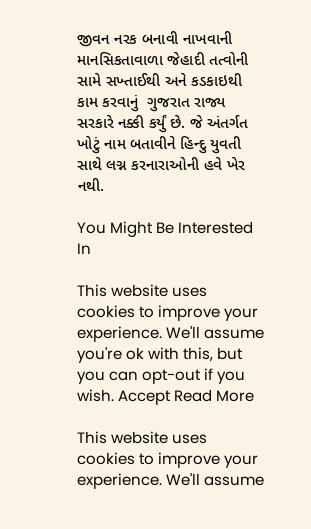જીવન નરક બનાવી નાખવાની માનસિકતાવાળા જેહાદી તત્વોની સામે સખ્તાઈથી અને કડકાઇથી કામ કરવાનું  ગુજરાત રાજ્ય સરકારે નક્કી કર્યું છે. જે અંતર્ગત ખોટું નામ બતાવીને હિન્દુ યુવતી સાથે લગ્ન કરનારાઓની હવે ખેર નથી.

You Might Be Interested In

This website uses cookies to improve your experience. We'll assume you're ok with this, but you can opt-out if you wish. Accept Read More

This website uses cookies to improve your experience. We'll assume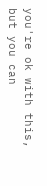you're ok with this, but you can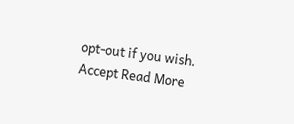opt-out if you wish. Accept Read More